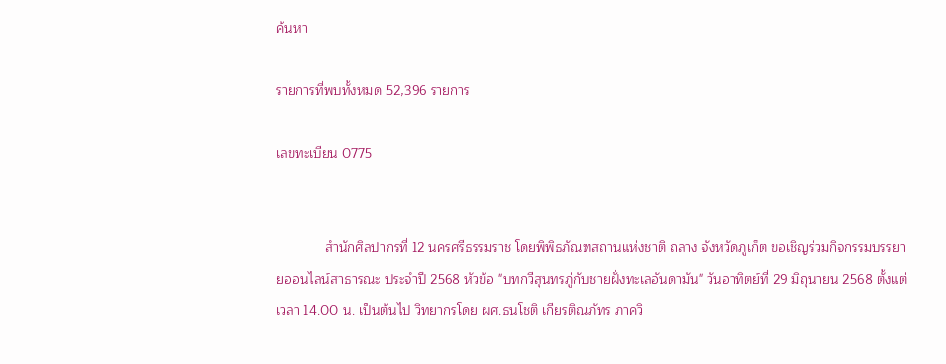ค้นหา

รายการที่พบทั้งหมด 52,396 รายการ

เลขทะเบียน 0775


             สำนักศิลปากรที่ 12 นครศรีธรรมราช โดยพิพิธภัณฑสถานแห่งชาติ ถลาง จังหวัดภูเก็ต ขอเชิญร่วมกิจกรรมบรรยายออนไลน์สาธารณะ ประจำปี 2568 หัวข้อ "บทกวีสุนทรภู่กับชายฝั่งทะเลอันดามัน" วันอาทิตย์ที่ 29 มิถุนายน 2568 ตั้งแต่เวลา 14.00 น. เป็นต้นไป วิทยากรโดย ผศ.ธนโชติ เกียรติณภัทร ภาควิ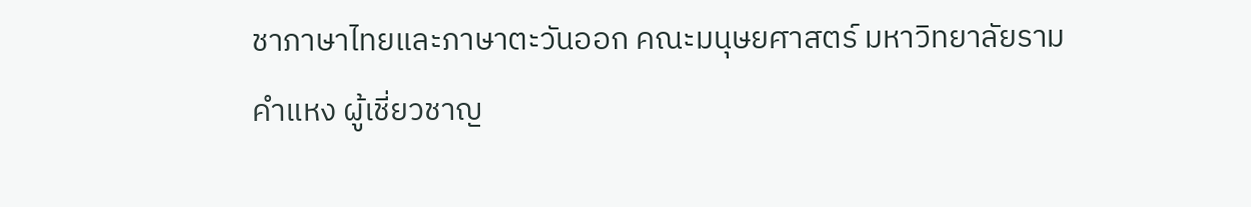ชาภาษาไทยและภาษาตะวันออก คณะมนุษยศาสตร์ มหาวิทยาลัยรามคำแหง ผู้เชี่ยวชาญ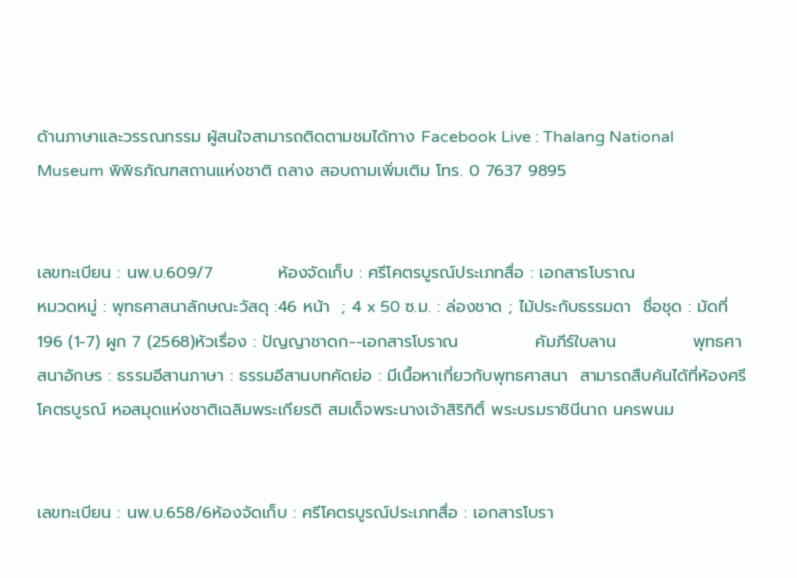ด้านภาษาและวรรณกรรม ผู้สนใจสามารถติดตามชมได้ทาง Facebook Live : Thalang National Museum พิพิธภัณฑสถานแห่งชาติ ถลาง สอบถามเพิ่มเติม โทร. 0 7637 9895


เลขทะเบียน : นพ.บ.609/7           ห้องจัดเก็บ : ศรีโคตรบูรณ์ประเภทสื่อ : เอกสารโบราณ                                                                                หมวดหมู่ : พุทธศาสนาลักษณะวัสดุ :46 หน้า  ; 4 x 50 ซ.ม. : ล่องชาด ; ไม้ประกับธรรมดา  ชื่อชุด : มัดที่ 196 (1-7) ผูก 7 (2568)หัวเรื่อง : ปัญญาชาดก--เอกสารโบราณ             คัมภีร์ใบลาน             พุทธศาสนาอักษร : ธรรมอีสานภาษา : ธรรมอีสานบทคัดย่อ : มีเนื้อหาเกี่ยวกับพุทธศาสนา  สามารถสืบค้นได้ที่ห้องศรีโคตรบูรณ์ หอสมุดแห่งชาติเฉลิมพระเกียรติ สมเด็จพระนางเจ้าสิริกิติ์ พระบรมราชินีนาถ นครพนม


เลขทะเบียน : นพ.บ.658/6ห้องจัดเก็บ : ศรีโคตรบูรณ์ประเภทสื่อ : เอกสารโบรา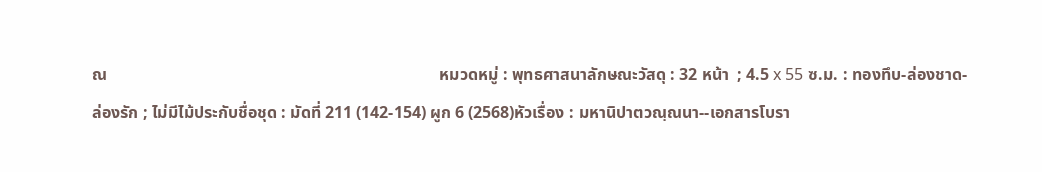ณ                                                                                หมวดหมู่ : พุทธศาสนาลักษณะวัสดุ : 32 หน้า  ; 4.5 x 55 ซ.ม. : ทองทึบ-ล่องชาด-ล่องรัก ; ไม่มีไม้ประกับชื่อชุด : มัดที่ 211 (142-154) ผูก 6 (2568)หัวเรื่อง : มหานิปาตวณฺณนา--เอกสารโบรา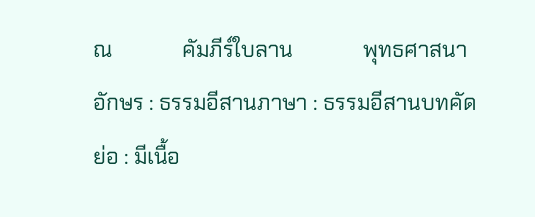ณ             คัมภีร์ใบลาน             พุทธศาสนาอักษร : ธรรมอีสานภาษา : ธรรมอีสานบทคัดย่อ : มีเนื้อ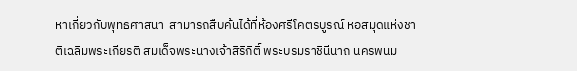หาเกี่ยวกับพุทธศาสนา  สามารถสืบค้นได้ที่ห้องศรีโคตรบูรณ์ หอสมุดแห่งชาติเฉลิมพระเกียรติ สมเด็จพระนางเจ้าสิริกิติ์ พระบรมราชินีนาถ นครพนม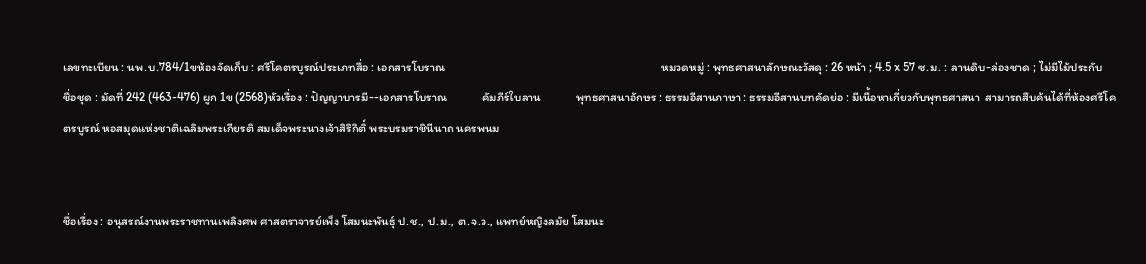เลขทะเบียน : นพ.บ.784/1ขห้องจัดเก็บ : ศรีโคตรบูรณ์ประเภทสื่อ : เอกสารโบราณ                                                                                หมวดหมู่ : พุทธศาสนาลักษณะวัสดุ : 26 หน้า ; 4.5 x 57 ซ.ม. : ลานดิบ-ล่องชาด ; ไม่มีไม้ประกับชื่อชุด : มัดที่ 242 (463-476) ผูก 1ข (2568)หัวเรื่อง : ปัญญาบารมี--เอกสารโบราณ             คัมภีร์ใบลาน             พุทธศาสนาอักษร : ธรรมอีสานภาษา : ธรรมอีสานบทคัดย่อ : มีเนื้อหาเกี่ยวกับพุทธศาสนา  สามารถสืบค้นได้ที่ห้องศรีโคตรบูรณ์ หอสมุดแห่งชาติเฉลิมพระเกียรติ สมเด็จพระนางเจ้าสิริกิติ์ พระบรมราชินีนาถ นครพนม


ชื่อเรื่อง : อนุสรณ์งานพระราชทานเพลิงศพ ศาสตราจารย์เพ็ง โสมนะพันธุ์ ป.ช., ป.ม., ต.จ.ว., แพทย์หญิงลมัย โสมนะ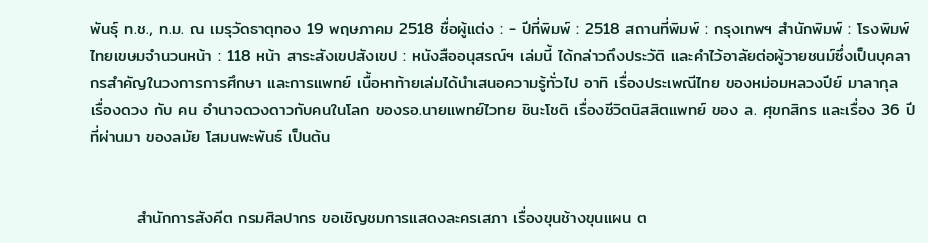พันธุ์ ท.ช., ท.ม. ณ เมรุวัดธาตุทอง 19 พฤษภาคม 2518 ชื่อผู้แต่ง : - ปีที่พิมพ์ : 2518 สถานที่พิมพ์ : กรุงเทพฯ สำนักพิมพ์ : โรงพิมพ์ไทยเขษมจำนวนหน้า : 118 หน้า สาระสังเขปสังเขป : หนังสืออนุสรณ์ฯ เล่มนี้ ได้กล่าวถึงประวัติ และคำไว้อาลัยต่อผู้วายชนม์ซึ่งเป็นบุคลากรสำคัญในวงการการศึกษา และการแพทย์ เนื้อหาท้ายเล่มได้นำเสนอความรู้ทั่วไป อาทิ เรื่องประเพณีไทย ของหม่อมหลวงปีย์ มาลากุล เรื่องดวง กับ คน อำนาจดวงดาวกับคนในโลก ของรอ.นายแพทย์ไวทย ชินะโชติ เรื่องชีวิตนิสสิตแพทย์ ของ ล. ศุขกสิกร และเรื่อง 36 ปีที่ผ่านมา ของลมัย โสมนพะพันธ์ เป็นต้น


        สำนักการสังคีต กรมศิลปากร ขอเชิญชมการแสดงละครเสภา เรื่องขุนช้างขุนแผน ต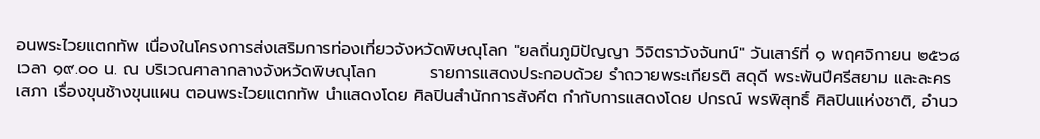อนพระไวยแตกทัพ เนื่องในโครงการส่งเสริมการท่องเที่ยวจังหวัดพิษณุโลก "ยลถิ่นภูมิปัญญา วิจิตราวังจันทน์" วันเสาร์ที่ ๑ พฤศจิกายน ๒๕๖๘ เวลา ๑๙.๐๐ น. ณ บริเวณศาลากลางจังหวัดพิษณุโลก         รายการแสดงประกอบด้วย รำถวายพระเกียรติ สดุดี พระพันปีศรีสยาม และละครเสภา เรื่องขุนช้างขุนแผน ตอนพระไวยแตกทัพ นำแสดงโดย ศิลปินสำนักการสังคีต กำกับการแสดงโดย ปกรณ์ พรพิสุทธิ์ ศิลปินแห่งชาติ, อำนว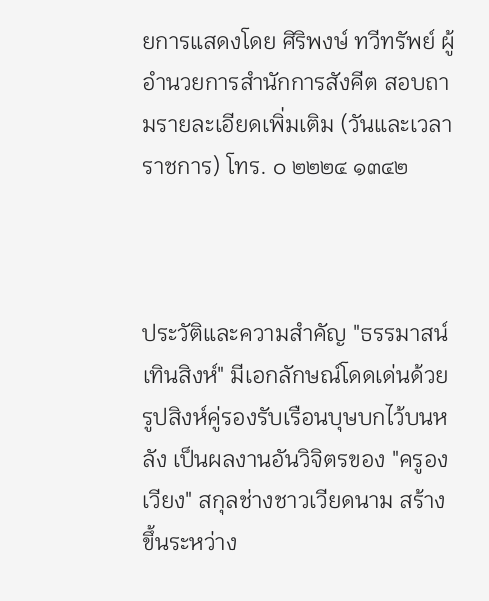ยการแสดงโดย ศิริพงษ์ ทวีทรัพย์ ผู้อำนวยการสำนักการสังคีต สอบถามรายละเอียดเพิ่มเติม (วันและเวลาราชการ) โทร. ๐ ๒๒๒๔ ๑๓๔๒



ประวัติและความสำคัญ "ธรรมาสน์เทินสิงห์" มีเอกลักษณ์โดดเด่นด้วยรูปสิงห์คู่รองรับเรือนบุษบกไว้บนหลัง เป็นผลงานอันวิจิตรของ "ครูองเวียง" สกุลช่างชาวเวียดนาม สร้างขึ้นระหว่าง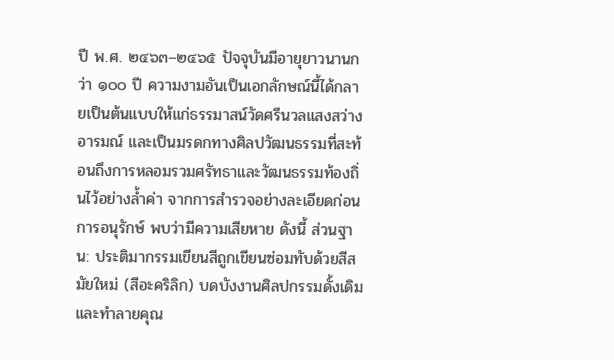ปี พ.ศ. ๒๔๖๓–๒๔๖๕ ปัจจุบันมีอายุยาวนานกว่า ๑๐๐ ปี ความงามอันเป็นเอกลักษณ์นี้ได้กลายเป็นต้นแบบให้แก่ธรรมาสน์วัดศรีนวลแสงสว่างอารมณ์ และเป็นมรดกทางศิลปวัฒนธรรมที่สะท้อนถึงการหลอมรวมศรัทธาและวัฒนธรรมท้องถิ่นไว้อย่างล้ำค่า จากการสำรวจอย่างละเอียดก่อนการอนุรักษ์ พบว่ามีความเสียหาย ดังนี้ ส่วนฐาน: ประติมากรรมเขียนสีถูกเขียนซ่อมทับด้วยสีสมัยใหม่ (สีอะคริลิก) บดบังงานศิลปกรรมดั้งเดิมและทำลายคุณ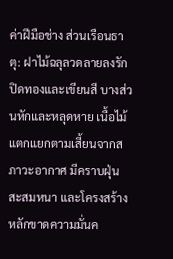ค่าฝีมือช่าง ส่วนเรือนธาตุ: ฝาไม้ฉลุลวดลายลงรักปิดทองและเขียนสี บางส่วนหักและหลุดหาย เนื้อไม้แตกแยกตามเสี้ยนจากสภาวะอากาศ มีคราบฝุ่นสะสมหนา และโครงสร้างหลักขาดความมั่นค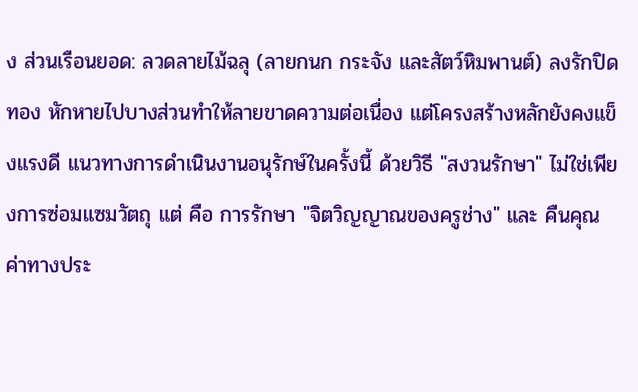ง ส่วนเรือนยอด: ลวดลายไม้ฉลุ (ลายกนก กระจัง และสัตว์หิมพานต์) ลงรักปิดทอง หักหายไปบางส่วนทำให้ลายขาดความต่อเนื่อง แต่โครงสร้างหลักยังคงแข็งแรงดี แนวทางการดำเนินงานอนุรักษ์ในครั้งนี้ ด้วยวิธี "สงวนรักษา" ไม่ใช่เพียงการซ่อมแซมวัตถุ แต่ คือ การรักษา "จิตวิญญาณของครูช่าง" และ คืนคุณค่าทางประ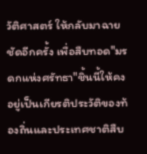วัติศาสตร์ ให้กลับมาฉายชัดอีกครั้ง เพื่อสืบทอด"มรดกแห่งศรัทธา"ชิ้นนี้ให้คงอยู่เป็นเกียรติประวัติของท้องถิ่นและประเทศชาติสืบ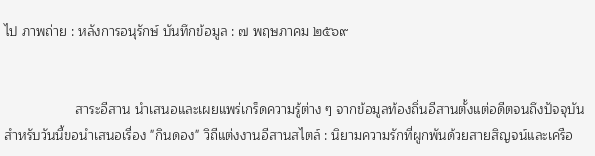ไป ภาพถ่าย : หลังการอนุรักษ์ บันทึกข้อมูล : ๗ พฤษภาคม ๒๕๖๙


                   สาระอีสาน นำเสนอและเผยแพร่เกร็ดความรู้ต่าง ๆ จากข้อมูลท้องถิ่นอีสานตั้งแต่อดีตจนถึงปัจจุบัน สำหรับวันนี้ขอนำเสนอเรื่อง "กินดอง" วิถีแต่งงานอีสานสไตล์ : นิยามความรักที่ผูกพันด้วยสายสิญจน์และเครือ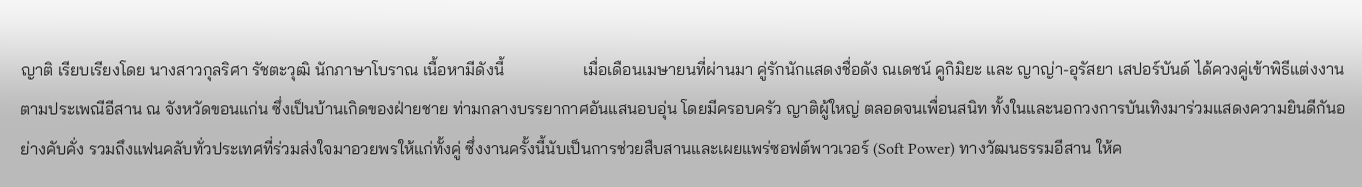ญาติ เรียบเรียงโดย นางสาวกุลริศา รัชตะวุฒิ นักภาษาโบราณ เนื้อหามีดังนี้                   เมื่อเดือนเมษายนที่ผ่านมา คู่รักนักแสดงชื่อดัง ณเดชน์ คูกิมิยะ และ ญาญ่า-อุรัสยา เสปอร์บันด์ ได้ควงคู่เข้าพิธีแต่งงานตามประเพณีอีสาน ณ จังหวัดขอนแก่น ซึ่งเป็นบ้านเกิดของฝ่ายชาย ท่ามกลางบรรยากาศอันแสนอบอุ่น โดยมีครอบครัว ญาติผู้ใหญ่ ตลอดจนเพื่อนสนิท ทั้งในและนอกวงการบันเทิงมาร่วมแสดงความยินดีกันอย่างคับคั่ง รวมถึงแฟนคลับทั่วประเทศที่ร่วมส่งใจมาอวยพรให้แก่ทั้งคู่ ซึ่งงานครั้งนี้นับเป็นการช่วยสืบสานและเผยแพร่ซอฟต์พาวเวอร์ (Soft Power) ทางวัฒนธรรมอีสาน ให้ค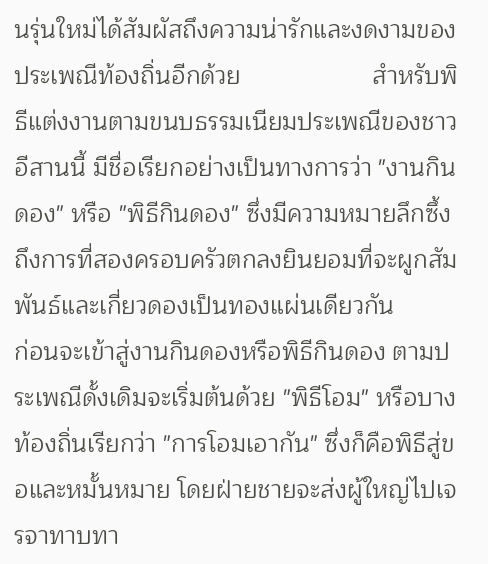นรุ่นใหม่ได้สัมผัสถึงความน่ารักและงดงามของประเพณีท้องถิ่นอีกด้วย                   สำหรับพิธีแต่งงานตามขนบธรรมเนียมประเพณีของชาวอีสานนี้ มีชื่อเรียกอย่างเป็นทางการว่า "งานกินดอง" หรือ "พิธีกินดอง" ซึ่งมีความหมายลึกซึ้งถึงการที่สองครอบครัวตกลงยินยอมที่จะผูกสัมพันธ์และเกี่ยวดองเป็นทองแผ่นเดียวกัน                   ก่อนจะเข้าสู่งานกินดองหรือพิธีกินดอง ตามประเพณีดั้งเดิมจะเริ่มต้นด้วย "พิธีโอม" หรือบางท้องถิ่นเรียกว่า "การโอมเอากัน" ซึ่งก็คือพิธีสู่ขอและหมั้นหมาย โดยฝ่ายชายจะส่งผู้ใหญ่ไปเจรจาทาบทา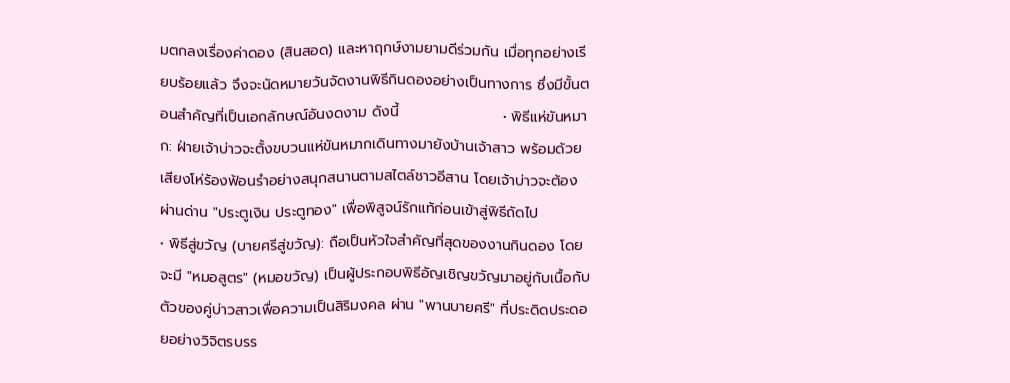มตกลงเรื่องค่าดอง (สินสอด) และหาฤกษ์งามยามดีร่วมกัน เมื่อทุกอย่างเรียบร้อยแล้ว จึงจะนัดหมายวันจัดงานพิธีกินดองอย่างเป็นทางการ ซึ่งมีขั้นตอนสำคัญที่เป็นเอกลักษณ์อันงดงาม ดังนี้                    • พิธีแห่ขันหมาก: ฝ่ายเจ้าบ่าวจะตั้งขบวนแห่ขันหมากเดินทางมายังบ้านเจ้าสาว พร้อมด้วยเสียงโห่ร้องฟ้อนรำอย่างสนุกสนานตามสไตล์ชาวอีสาน โดยเจ้าบ่าวจะต้องผ่านด่าน "ประตูเงิน ประตูทอง" เพื่อพิสูจน์รักแท้ก่อนเข้าสู่พิธีถัดไป                    • พิธีสู่ขวัญ (บายศรีสู่ขวัญ): ถือเป็นหัวใจสำคัญที่สุดของงานกินดอง โดยจะมี "หมอสูตร" (หมอขวัญ) เป็นผู้ประกอบพิธีอัญเชิญขวัญมาอยู่กับเนื้อกับตัวของคู่บ่าวสาวเพื่อความเป็นสิริมงคล ผ่าน "พานบายศรี" ที่ประดิดประดอยอย่างวิจิตรบรร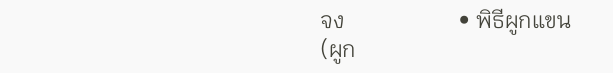จง                    • พิธีผูกแขน (ผูก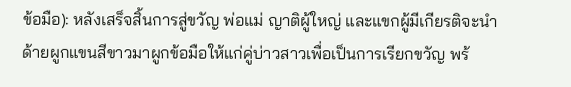ข้อมือ): หลังเสร็จสิ้นการสู่ขวัญ พ่อแม่ ญาติผู้ใหญ่ และแขกผู้มีเกียรติจะนำด้ายผูกแขนสีขาวมาผูกข้อมือให้แก่คู่บ่าวสาวเพื่อเป็นการเรียกขวัญ พร้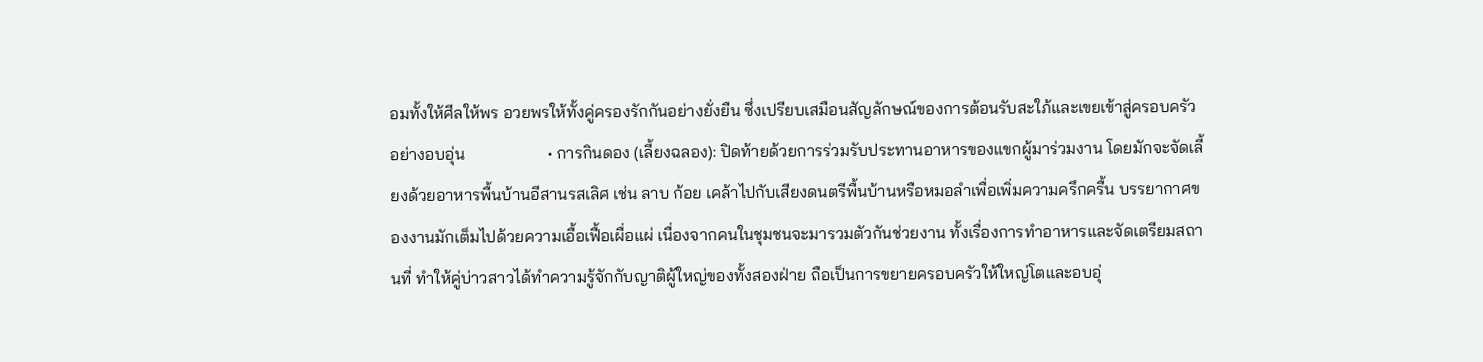อมทั้งให้ศีลให้พร อวยพรให้ทั้งคู่ครองรักกันอย่างยั่งยืน ซึ่งเปรียบเสมือนสัญลักษณ์ของการต้อนรับสะใภ้และเขยเข้าสู่ครอบครัวอย่างอบอุ่น                    • การกินดอง (เลี้ยงฉลอง): ปิดท้ายด้วยการร่วมรับประทานอาหารของแขกผู้มาร่วมงาน โดยมักจะจัดเลี้ยงด้วยอาหารพื้นบ้านอีสานรสเลิศ เช่น ลาบ ก้อย เคล้าไปกับเสียงดนตรีพื้นบ้านหรือหมอลำเพื่อเพิ่มความครึกครื้น บรรยากาศของงานมักเต็มไปด้วยความเอื้อเฟื้อเผื่อแผ่ เนื่องจากคนในชุมชนจะมารวมตัวกันช่วยงาน ทั้งเรื่องการทำอาหารและจัดเตรียมสถานที่ ทำให้คู่บ่าวสาวได้ทำความรู้จักกับญาติผู้ใหญ่ของทั้งสองฝ่าย ถือเป็นการขยายครอบครัวให้ใหญ่โตและอบอุ่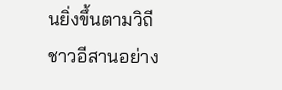นยิ่งขึ้นตามวิถีชาวอีสานอย่าง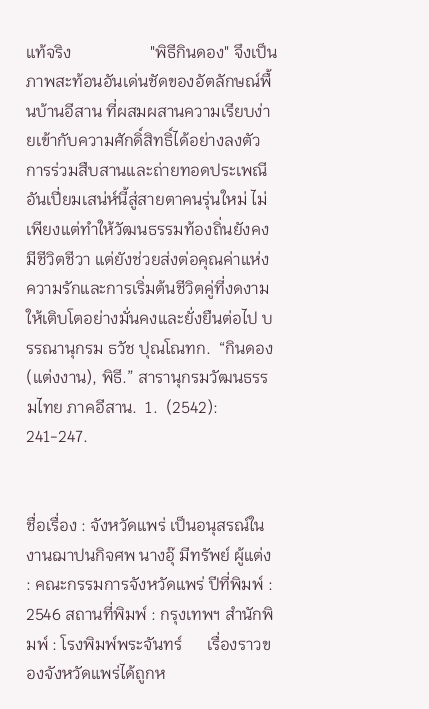แท้จริง                   "พิธีกินดอง" จึงเป็นภาพสะท้อนอันเด่นชัดของอัตลักษณ์พื้นบ้านอีสาน ที่ผสมผสานความเรียบง่ายเข้ากับความศักดิ์สิทธิ์ได้อย่างลงตัว การร่วมสืบสานและถ่ายทอดประเพณีอันเปี่ยมเสน่ห์นี้สู่สายตาคนรุ่นใหม่ ไม่เพียงแต่ทำให้วัฒนธรรมท้องถิ่นยังคงมีชีวิตชีวา แต่ยังช่วยส่งต่อคุณค่าแห่งความรักและการเริ่มต้นชีวิตคู่ที่งดงาม ให้เติบโตอย่างมั่นคงและยั่งยืนต่อไป บรรณานุกรม ธวัช ปุณโณทก.  “กินดอง (แต่งงาน), พิธี.” สารานุกรมวัฒนธรรมไทย ภาคอีสาน.  1.  (2542): 241-247.


ชื่อเรื่อง : จังหวัดแพร่ เป็นอนุสรณ์ในงานฌาปนกิจศพ นางอุ๊ มีทรัพย์ ผู้แต่ง : คณะกรรมการจังหวัดแพร่ ปีที่พิมพ์ : 2546 สถานที่พิมพ์ : กรุงเทพฯ สำนักพิมพ์ : โรงพิมพ์พระจันทร์      เรื่องราวของจังหวัดแพร่ได้ถูกห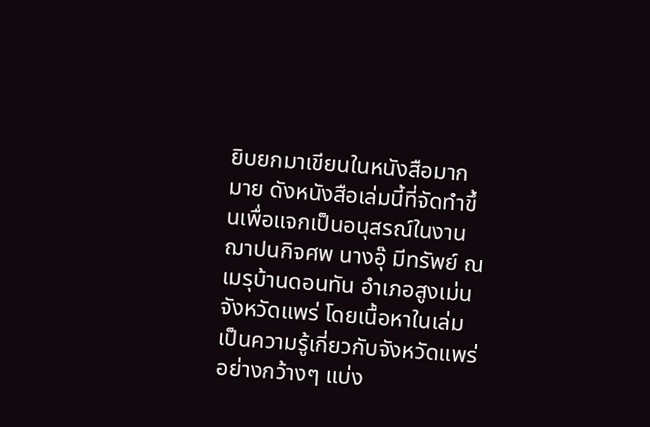ยิบยกมาเขียนในหนังสือมากมาย ดังหนังสือเล่มนี้ที่จัดทำขึ้นเพื่อแจกเป็นอนุสรณ์ในงานฌาปนกิจศพ นางอุ๊ มีทรัพย์ ณ เมรุบ้านดอนทัน อำเภอสูงเม่น จังหวัดแพร่ โดยเนื้อหาในเล่มเป็นความรู้เกี่ยวกับจังหวัดแพร่อย่างกว้างๆ แบ่ง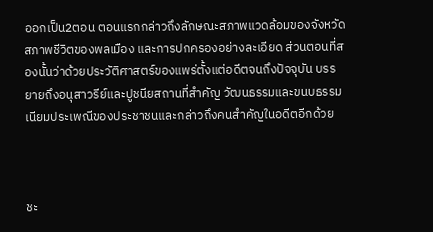ออกเป็น2ตอน ตอนแรกกล่าวถึงลักษณะสภาพแวดล้อมของจังหวัด สภาพชีวิตของพลเมือง และการปกครองอย่างละเอียด ส่วนตอนที่สองนั้นว่าด้วยประวัติศาสตร์ของแพร่ตั้งแต่อดีตจนถึงปัจจุบัน บรรยายถึงอนุสาวรีย์และปูชนียสถานที่สำคัญ วัฒนธรรมและขนบธรรมเนียมประเพณีของประชาชนและกล่าวถึงคนสำคัญในอดีตอีกด้วย



ชะ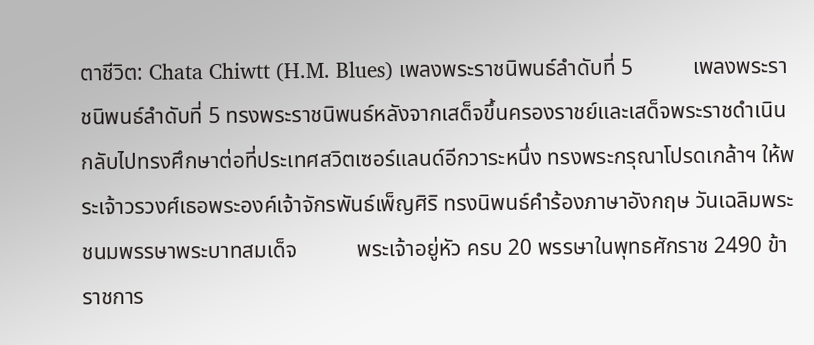ตาชีวิต: Chata Chiwtt (H.M. Blues) เพลงพระราชนิพนธ์ลำดับที่ 5           เพลงพระราชนิพนธ์ลำดับที่ 5 ทรงพระราชนิพนธ์หลังจากเสด็จขึ้นครองราชย์และเสด็จพระราชดำเนินกลับไปทรงศึกษาต่อที่ประเทศสวิตเซอร์แลนด์อีกวาระหนึ่ง ทรงพระกรุณาโปรดเกล้าฯ ให้พระเจ้าวรวงศ์เธอพระองค์เจ้าจักรพันธ์เพ็ญศิริ ทรงนิพนธ์คำร้องภาษาอังกฤษ วันเฉลิมพระชนมพรรษาพระบาทสมเด็จ           พระเจ้าอยู่หัว ครบ 20 พรรษาในพุทธศักราช 2490 ข้าราชการ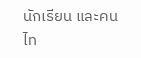นักเรียน และคนไท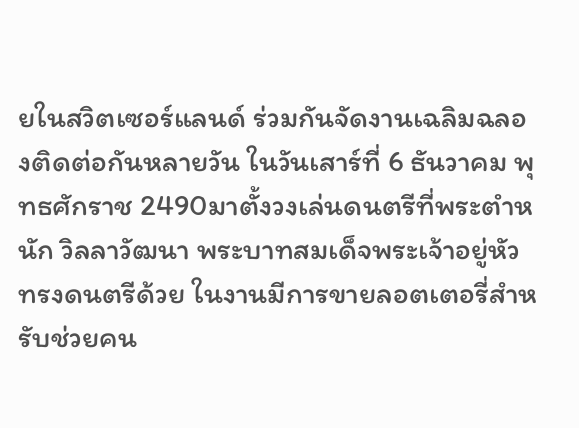ยในสวิตเซอร์แลนด์ ร่วมกันจัดงานเฉลิมฉลองติดต่อกันหลายวัน ในวันเสาร์ที่ 6 ธันวาคม พุทธศักราช 2490มาตั้งวงเล่นดนตรีที่พระตำหนัก วิลลาวัฒนา พระบาทสมเด็จพระเจ้าอยู่หัวทรงดนตรีด้วย ในงานมีการขายลอตเตอรี่สำหรับช่วยคน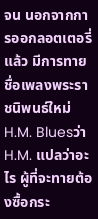จน นอกจากการออกลอตเตอรี่แล้ว มีการทายชื่อเพลงพระราชนิพนธ์ใหม่ H.M. Bluesว่า H.M. แปลว่าอะไร ผู้ที่จะทายต้องซื้อกระ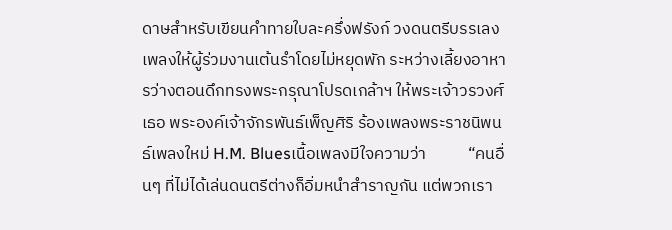ดาษสำหรับเขียนคำทายใบละครึ่งฟรังก์ วงดนตรีบรรเลงเพลงให้ผู้ร่วมงานเต้นรำโดยไม่หยุดพัก ระหว่างเลี้ยงอาหารว่างตอนดึกทรงพระกรุณาโปรดเกล้าฯ ให้พระเจ้าวรวงศ์เธอ พระองค์เจ้าจักรพันธ์เพ็ญศิริ ร้องเพลงพระราชนิพนธ์เพลงใหม่ H.M. Bluesเนื้อเพลงมีใจความว่า           “คนอื่นๆ ที่ไม่ได้เล่นดนตรีต่างก็อิ่มหนำสำราญกัน แต่พวกเรา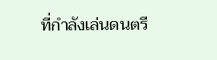ที่กำลังเล่นดนตรี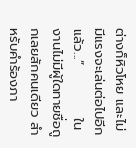ต่างก็หิวโหย และไม่มีแรงจะเล่นต่อไปอีกแล้ว...”           ในงานไม่มีผู้ใดทายชื่อถูกเลยสักคนเดียว สำหรับคำร้องภา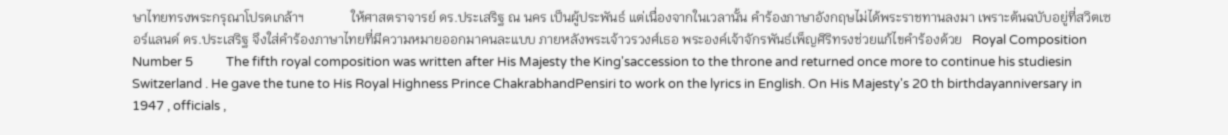ษาไทยทรงพระกรุณาโปรดเกล้าฯ              ให้ศาสตราจารย์ ดร.ประเสริฐ ณ นคร เป็นผู้ประพันธ์ แต่เนื่องจากในเวลานั้น คำร้องภาษาอังกฤษไม่ได้พระราชทานลงมา เพราะต้นฉบับอยู่ที่สวิตเซอร์แลนด์ ดร.ประเสริฐ จึงใส่คำร้องภาษาไทยที่มีความหมายออกมาคนละแบบ ภายหลังพระเจ้าวรวงศ์เธอ พระองค์เจ้าจักรพันธ์เพ็ญศิริทรงช่วยแก้ไขคำร้องด้วย   Royal Composition Number 5           The fifth royal composition was written after His Majesty the King'saccession to the throne and returned once more to continue his studiesin Switzerland . He gave the tune to His Royal Highness Prince ChakrabhandPensiri to work on the lyrics in English. On His Majesty's 20 th birthdayanniversary in 1947 , officials ,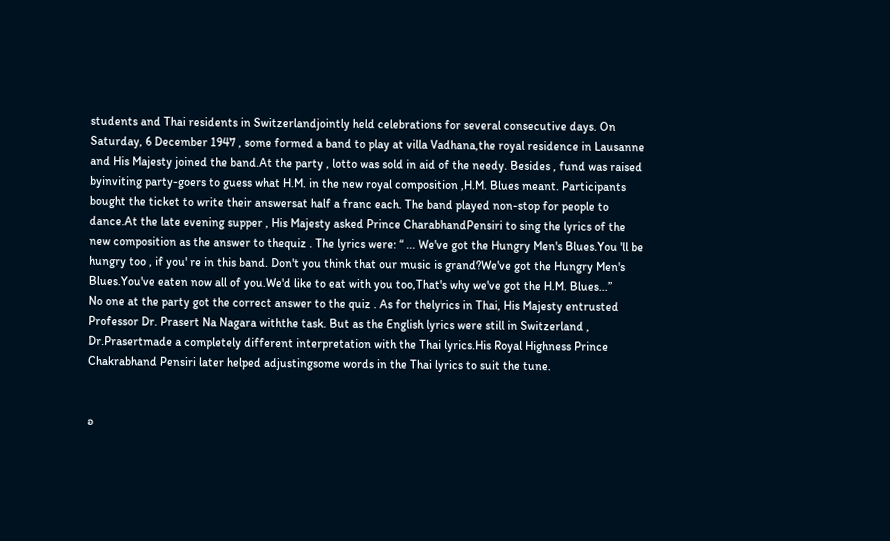students and Thai residents in Switzerlandjointly held celebrations for several consecutive days. On Saturday, 6 December 1947 , some formed a band to play at villa Vadhana,the royal residence in Lausanne and His Majesty joined the band.At the party , lotto was sold in aid of the needy. Besides , fund was raised byinviting party-goers to guess what H.M. in the new royal composition ,H.M. Blues meant. Participants bought the ticket to write their answersat half a franc each. The band played non-stop for people to dance.At the late evening supper , His Majesty asked Prince CharabhandPensiri to sing the lyrics of the new composition as the answer to thequiz . The lyrics were: “ ... We've got the Hungry Men's Blues.You 'll be hungry too , if you' re in this band. Don't you think that our music is grand?We've got the Hungry Men's Blues.You've eaten now all of you.We'd like to eat with you too,That's why we've got the H.M. Blues...”           No one at the party got the correct answer to the quiz . As for thelyrics in Thai, His Majesty entrusted Professor Dr. Prasert Na Nagara withthe task. But as the English lyrics were still in Switzerland , Dr.Prasertmade a completely different interpretation with the Thai lyrics.His Royal Highness Prince Chakrabhand Pensiri later helped adjustingsome words in the Thai lyrics to suit the tune.


อ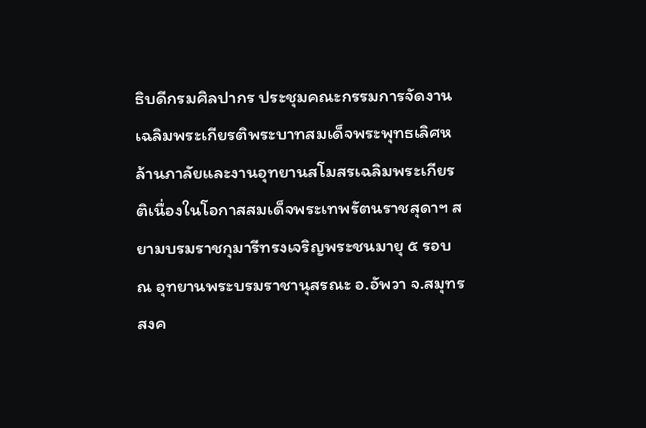ธิบดีกรมศิลปากร ประชุมคณะกรรมการจัดงานเฉลิมพระเกียรติพระบาทสมเด็จพระพุทธเลิศหล้านภาลัยและงานอุทยานสโมสรเฉลิมพระเกียรติเนื่องในโอกาสสมเด็จพระเทพรัตนราชสุดาฯ สยามบรมราชกุมารีทรงเจริญพระชนมายุ ๕ รอบ ณ อุทยานพระบรมราชานุสรณะ อ.อัพวา จ.สมุทรสงค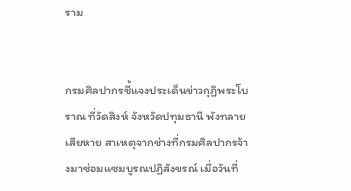ราม


กรมศิลปากรชี้แจงประเด็นข่าวกุฏิพระโบราณ ที่วัดสิงห์ จังหวัดปทุมธานี พังทลายเสียหาย สาเหตุจากช่างที่กรมศิลปากรจ้างมาซ่อมแซมบูรณปฏิสังขรณ์ เมื่อวันที่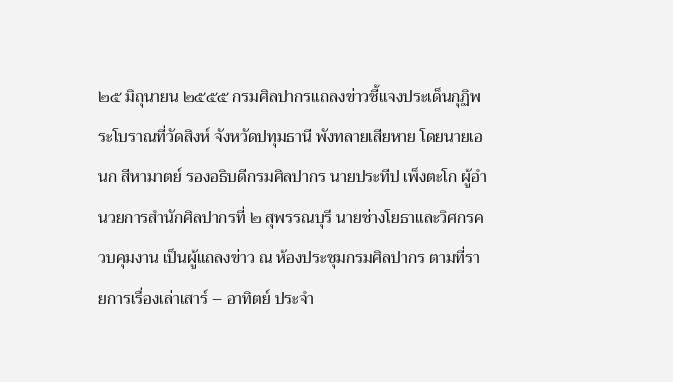๒๕ มิถุนายน ๒๕๕๕ กรมศิลปากรแถลงข่าวชี้แจงประเด็นกุฏิพระโบราณที่วัดสิงห์ จังหวัดปทุมธานี พังทลายเสียหาย โดยนายเอนก สีหามาตย์ รองอธิบดีกรมศิลปากร นายประทีป เพ็งตะโก ผู้อำนวยการสำนักศิลปากรที่ ๒ สุพรรณบุรี นายช่างโยธาและวิศกรควบคุมงาน เป็นผู้แถลงข่าว ณ ห้องประชุมกรมศิลปากร ตามที่รายการเรื่องเล่าเสาร์ – อาทิตย์ ประจำ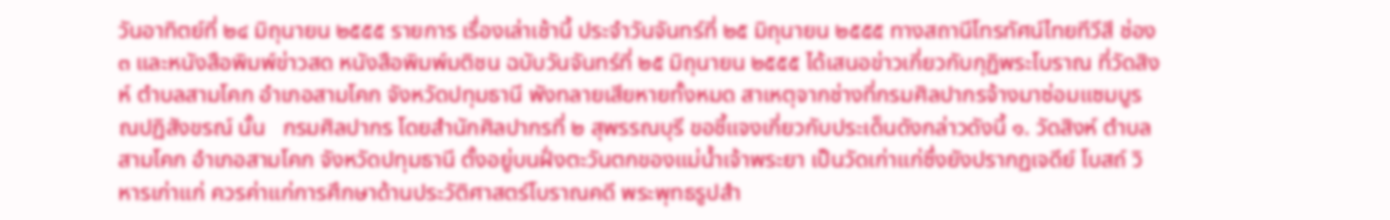วันอาทิตย์ที่ ๒๔ มิถุนายน ๒๕๕๕ รายการ เรื่องเล่าเช้านี้ ประจำวันจันทร์ที่ ๒๕ มิถุนายน ๒๕๕๕ ทางสถานีโทรทัศน์ไทยทีวีสี ช่อง ๓ และหนังสือพิมพ์ข่าวสด หนังสือพิมพ์มติชน ฉบับวันจันทร์ที่ ๒๕ มิถุนายน ๒๕๕๕ ได้เสนอข่าวเกี่ยวกับกุฏิพระโบราณ ที่วัดสิงห์ ตำบลสามโคก อำเภอสามโคก จังหวัดปทุมธานี พังทลายเสียหายทั้งหมด สาเหตุจากช่างที่กรมศิลปากรจ้างมาซ่อมแซมบูรณปฏิสังขรณ์ นั้น   กรมศิลปากร โดยสำนักศิลปากรที่ ๒ สุพรรณบุรี ขอชี้แจงเกี่ยวกับประเด็นดังกล่าวดังนี้ ๑. วัดสิงห์ ตำบลสามโคก อำเภอสามโคก จังหวัดปทุมธานี ตั้งอยู่บนฝั่งตะวันตกของแม่น้ำเจ้าพระยา เป็นวัดเก่าแก่ซึ่งยังปรากฏเจดีย์ โบสถ์ วิหารเก่าแก่ ควรค่าแก่การศึกษาด้านประวัติศาสตร์โบราณคดี พระพุทธรูปสำ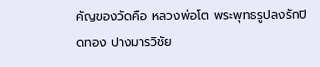คัญของวัดคือ หลวงพ่อโต พระพุทธรูปลงรักปิดทอง ปางมารวิชัย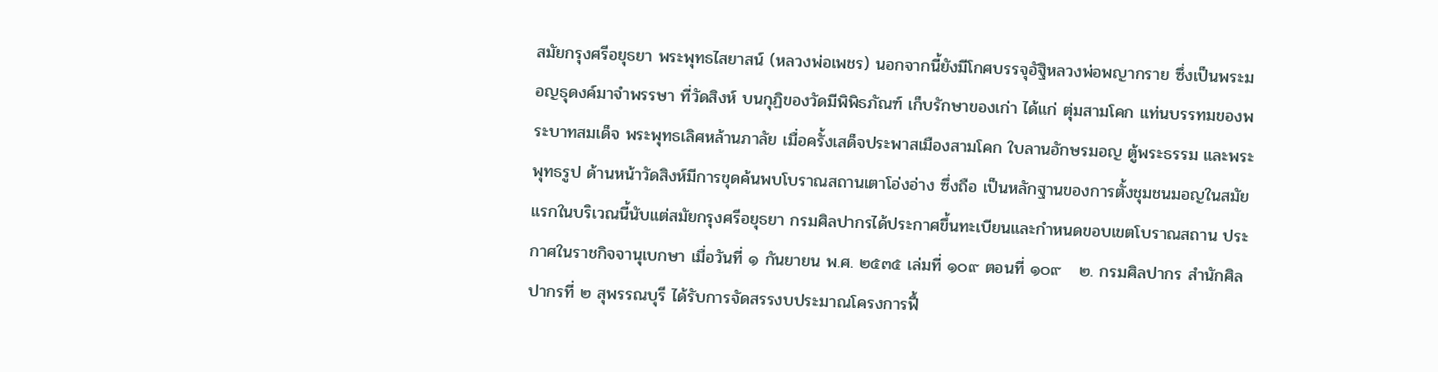สมัยกรุงศรีอยุธยา พระพุทธไสยาสน์ (หลวงพ่อเพชร) นอกจากนี้ยังมีโกศบรรจุอัฐิหลวงพ่อพญากราย ซึ่งเป็นพระมอญธุดงค์มาจำพรรษา ที่วัดสิงห์ บนกุฏิของวัดมีพิพิธภัณฑ์ เก็บรักษาของเก่า ได้แก่ ตุ่มสามโคก แท่นบรรทมของพระบาทสมเด็จ พระพุทธเลิศหล้านภาลัย เมื่อครั้งเสด็จประพาสเมืองสามโคก ใบลานอักษรมอญ ตู้พระธรรม และพระพุทธรูป ด้านหน้าวัดสิงห์มีการขุดค้นพบโบราณสถานเตาโอ่งอ่าง ซึ่งถือ เป็นหลักฐานของการตั้งชุมชนมอญในสมัยแรกในบริเวณนี้นับแต่สมัยกรุงศรีอยุธยา กรมศิลปากรได้ประกาศขึ้นทะเบียนและกำหนดขอบเขตโบราณสถาน ประกาศในราชกิจจานุเบกษา เมื่อวันที่ ๑ กันยายน พ.ศ. ๒๕๓๕ เล่มที่ ๑๐๙ ตอนที่ ๑๐๙   ๒. กรมศิลปากร สำนักศิลปากรที่ ๒ สุพรรณบุรี ได้รับการจัดสรรงบประมาณโครงการฟื้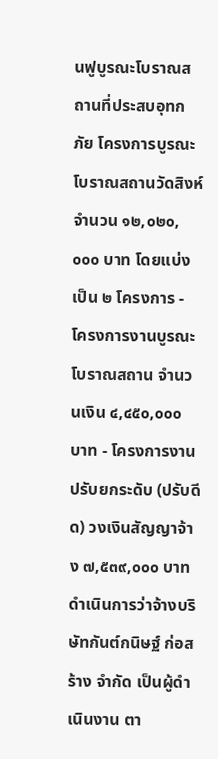นฟูบูรณะโบราณสถานที่ประสบอุทกภัย โครงการบูรณะโบราณสถานวัดสิงห์ จำนวน ๑๒,๐๒๐,๐๐๐ บาท โดยแบ่งเป็น ๒ โครงการ - โครงการงานบูรณะโบราณสถาน จำนวนเงิน ๔,๔๕๐,๐๐๐ บาท - โครงการงานปรับยกระดับ (ปรับดีด) วงเงินสัญญาจ้าง ๗,๕๓๙,๐๐๐ บาท ดำเนินการว่าจ้างบริษัทกันต์กนิษฐ์ ก่อสร้าง จำกัด เป็นผู้ดำเนินงาน ตา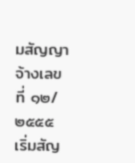มสัญญาจ้างเลขที่ ๑๒/๒๕๕๕ เริ่มสัญ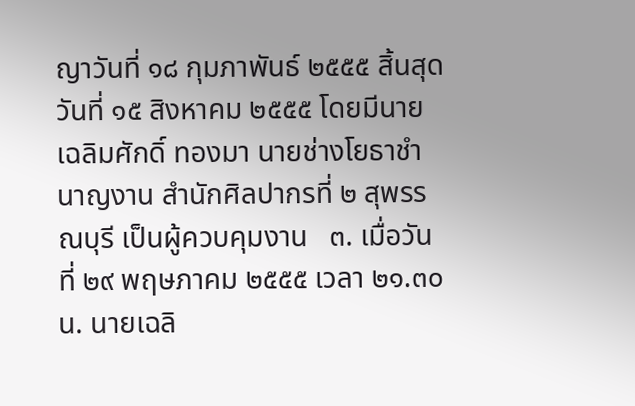ญาวันที่ ๑๘ กุมภาพันธ์ ๒๕๕๕ สิ้นสุดวันที่ ๑๕ สิงหาคม ๒๕๕๕ โดยมีนายเฉลิมศักดิ์ ทองมา นายช่างโยธาชำนาญงาน สำนักศิลปากรที่ ๒ สุพรรณบุรี เป็นผู้ควบคุมงาน   ๓. เมื่อวันที่ ๒๙ พฤษภาคม ๒๕๕๕ เวลา ๒๑.๓๐ น. นายเฉลิ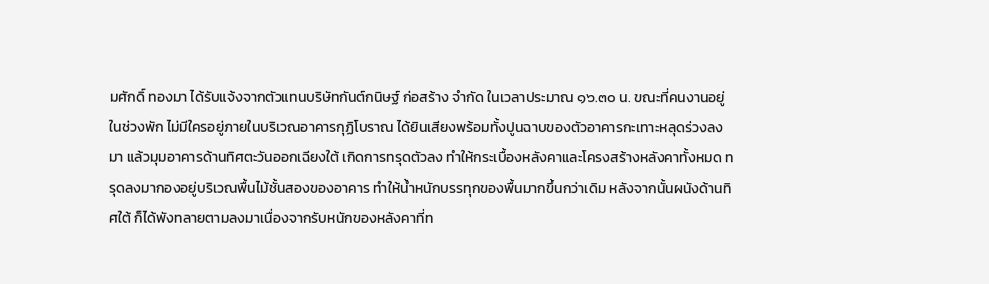มศักดิ์ ทองมา ได้รับแจ้งจากตัวแทนบริษัทกันต์กนิษฐ์ ก่อสร้าง จำกัด ในเวลาประมาณ ๑๖.๓๐ น. ขณะที่คนงานอยู่ในช่วงพัก ไม่มีใครอยู่ภายในบริเวณอาคารกุฏิโบราณ ได้ยินเสียงพร้อมทั้งปูนฉาบของตัวอาคารกะเทาะหลุดร่วงลงมา แล้วมุมอาคารด้านทิศตะวันออกเฉียงใต้ เกิดการทรุดตัวลง ทำให้กระเบื้องหลังคาและโครงสร้างหลังคาทั้งหมด ทรุดลงมากองอยู่บริเวณพื้นไม้ชั้นสองของอาคาร ทำให้น้ำหนักบรรทุกของพื้นมากขึ้นกว่าเดิม หลังจากนั้นผนังด้านทิศใต้ ก็ได้พังทลายตามลงมาเนื่องจากรับหนักของหลังคาที่ท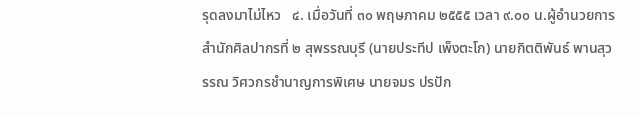รุดลงมาไม่ไหว   ๔. เมื่อวันที่ ๓๐ พฤษภาคม ๒๕๕๕ เวลา ๙.๐๐ น.ผู้อำนวยการสำนักศิลปากรที่ ๒ สุพรรณบุรี (นายประทีป เพ็งตะโก) นายกิตติพันธ์ พานสุวรรณ วิศวกรชำนาญการพิเศษ นายจมร ปรปัก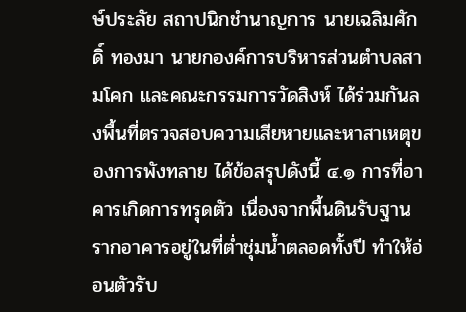ษ์ประลัย สถาปนิกชำนาญการ นายเฉลิมศักดิ์ ทองมา นายกองค์การบริหารส่วนตำบลสามโคก และคณะกรรมการวัดสิงห์ ได้ร่วมกันลงพื้นที่ตรวจสอบความเสียหายและหาสาเหตุของการพังทลาย ได้ข้อสรุปดังนี้ ๔.๑ การที่อาคารเกิดการทรุดตัว เนื่องจากพื้นดินรับฐานรากอาคารอยู่ในที่ต่ำชุ่มน้ำตลอดทั้งปี ทำให้อ่อนตัวรับ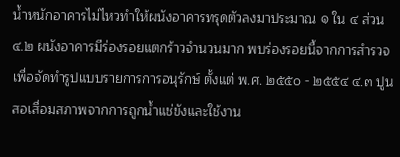น้ำหนักอาคารไม่ไหวทำให้ผนังอาคารทรุดตัวลงมาประมาณ ๑ ใน ๔ ส่วน ๔.๒ ผนังอาคารมีร่องรอยแตกร้าวจำนวนมาก พบร่องรอยนี้จากการสำรวจเพื่อจัดทำรูปแบบรายการการอนุรักษ์ ตั้งแต่ พ.ศ. ๒๕๕๐ - ๒๕๕๔ ๔.๓ ปูนสอเสื่อมสภาพจากการถูกน้ำแช่ขังและใช้งาน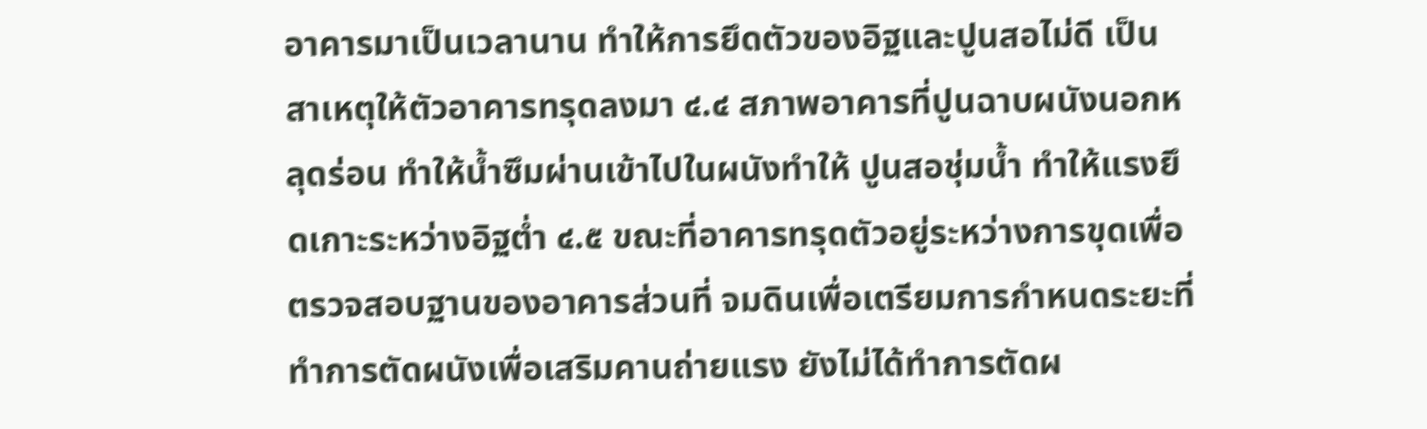อาคารมาเป็นเวลานาน ทำให้การยึดตัวของอิฐและปูนสอไม่ดี เป็นสาเหตุให้ตัวอาคารทรุดลงมา ๔.๔ สภาพอาคารที่ปูนฉาบผนังนอกหลุดร่อน ทำให้น้ำซึมผ่านเข้าไปในผนังทำให้ ปูนสอชุ่มน้ำ ทำให้แรงยึดเกาะระหว่างอิฐต่ำ ๔.๕ ขณะที่อาคารทรุดตัวอยู่ระหว่างการขุดเพื่อตรวจสอบฐานของอาคารส่วนที่ จมดินเพื่อเตรียมการกำหนดระยะที่ทำการตัดผนังเพื่อเสริมคานถ่ายแรง ยังไม่ได้ทำการตัดผ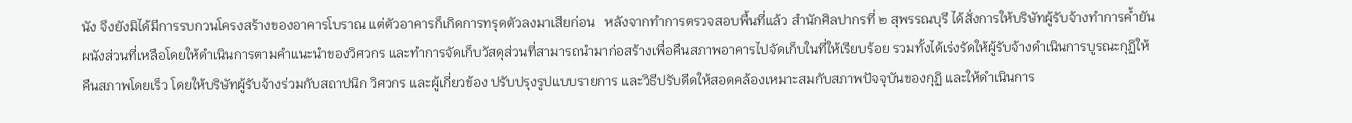นัง จึงยังมิได้มีการรบกวนโครงสร้างของอาคารโบราณ แต่ตัวอาคารก็เกิดการทรุดตัวลงมาเสียก่อน   หลังจากทำการตรวจสอบพื้นที่แล้ว สำนักศิลปากรที่ ๒ สุพรรณบุรี ได้สั่งการให้บริษัทผู้รับจ้างทำการค้ำยันผนังส่วนที่เหลือโดยให้ดำเนินการตามคำแนะนำของวิศวกร และทำการจัดเก็บวัสดุส่วนที่สามารถนำมาก่อสร้างเพื่อคืนสภาพอาคารไปจัดเก็บในที่ให้เรียบร้อย รวมทั้งได้เร่งรัดให้ผู้รับจ้างดำเนินการบูรณะกุฏิให้คืนสภาพโดยเร็ว โดยให้บริษัทผู้รับจ้างร่วมกับสถาปนิก วิศวกร และผู้เกี่ยวข้อง ปรับปรุงรูปแบบรายการ และวิธีปรับดีดให้สอดคล้องเหมาะสมกับสภาพปัจจุบันของกุฏิ และให้ดำเนินการ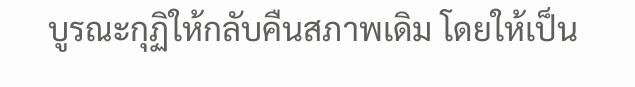บูรณะกุฏิให้กลับคืนสภาพเดิม โดยให้เป็น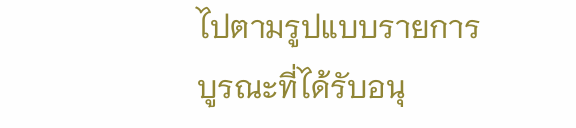ไปตามรูปแบบรายการบูรณะที่ได้รับอนุ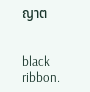ญาต


black ribbon.